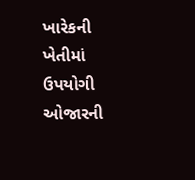ખારેકની ખેતીમાં ઉપયોગી ઓજારની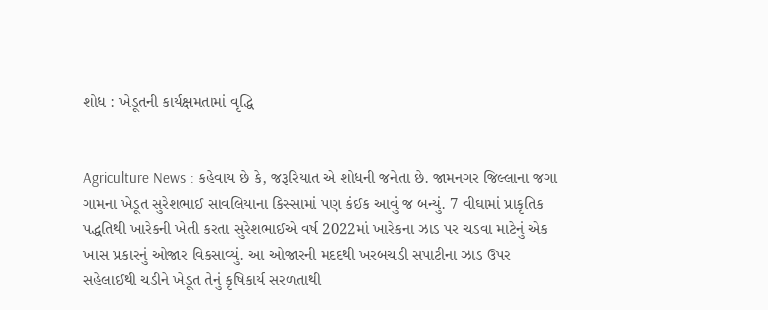શોધ : ખેડૂતની કાર્યક્ષમતામાં વૃદ્ધિ


Agriculture News : કહેવાય છે કે, જરૂરિયાત એ શોધની જનેતા છે. જામનગર જિલ્લાના જગા ગામના ખેડૂત સુરેશભાઈ સાવલિયાના કિસ્સામાં પણ કંઈક આવું જ બન્યું. 7 વીઘામાં પ્રાકૃતિક પદ્ધતિથી ખારેકની ખેતી કરતા સુરેશભાઈએ વર્ષ 2022માં ખારેકના ઝાડ પર ચડવા માટેનું એક ખાસ પ્રકારનું ઓજાર વિકસાવ્યું. આ ઓજારની મદદથી ખરબચડી સપાટીના ઝાડ ઉપર સહેલાઈથી ચડીને ખેડૂત તેનું કૃષિકાર્ય સરળતાથી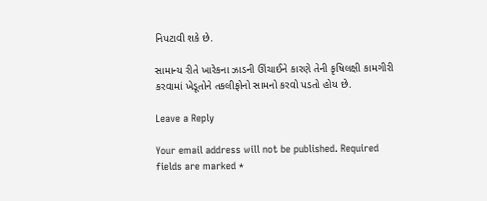નિપટાવી શકે છે.

સામાન્ય રીતે ખારેકના ઝાડની ઊંચાઈને કારણે તેની કૃષિલક્ષી કામગીરી કરવામાં ખેડૂતોને તકલીફોનો સામનો કરવો પડતો હોય છે.

Leave a Reply

Your email address will not be published. Required fields are marked *